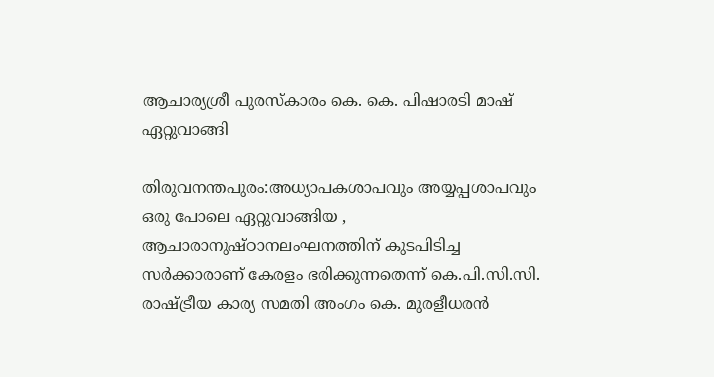ആചാര്യശ്രീ പുരസ്‌കാരം കെ. കെ. പിഷാരടി മാഷ് ഏറ്റുവാങ്ങി

തിരുവനന്തപുരം:അധ്യാപകശാപവും അയ്യപ്പശാപവും ഒരു പോലെ ഏറ്റുവാങ്ങിയ , ആചാരാനുഷ്ഠാനലംഘനത്തിന് കുടപിടിച്ച സര്‍ക്കാരാണ് കേരളം ഭരിക്കുന്നതെന്ന് കെ.പി.സി.സി. രാഷ്ട്രീയ കാര്യ സമതി അംഗം കെ. മുരളീധരന്‍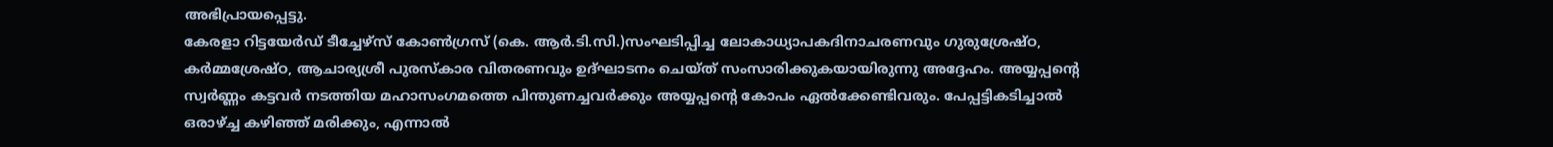അഭിപ്രായപ്പെട്ടു.
കേരളാ റിട്ടയേര്‍ഡ് ടീച്ചേഴ്‌സ് കോണ്‍ഗ്രസ് (കെ. ആര്‍.ടി.സി.)സംഘടിപ്പിച്ച ലോകാധ്യാപകദിനാചരണവും ഗുരുശ്രേഷ്ഠ, കര്‍മ്മശ്രേഷ്ഠ, ആചാര്യശ്രീ പുരസ്‌കാര വിതരണവും ഉദ്ഘാടനം ചെയ്ത് സംസാരിക്കുകയായിരുന്നു അദ്ദേഹം. അയ്യപ്പന്റെ സ്വര്‍ണ്ണം കട്ടവര്‍ നടത്തിയ മഹാസംഗമത്തെ പിന്തുണച്ചവര്‍ക്കും അയ്യപ്പന്റെ കോപം ഏല്‍ക്കേണ്ടിവരും. പേപ്പട്ടികടിച്ചാല്‍ ഒരാഴ്ച്ച കഴിഞ്ഞ് മരിക്കും, എന്നാല്‍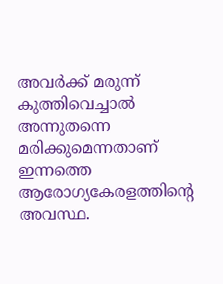അവര്‍ക്ക് മരുന്ന് കുത്തിവെച്ചാല്‍ അന്നുതന്നെ മരിക്കുമെന്നതാണ് ഇന്നത്തെ ആരോഗ്യകേരളത്തിന്റെ അവസ്ഥ.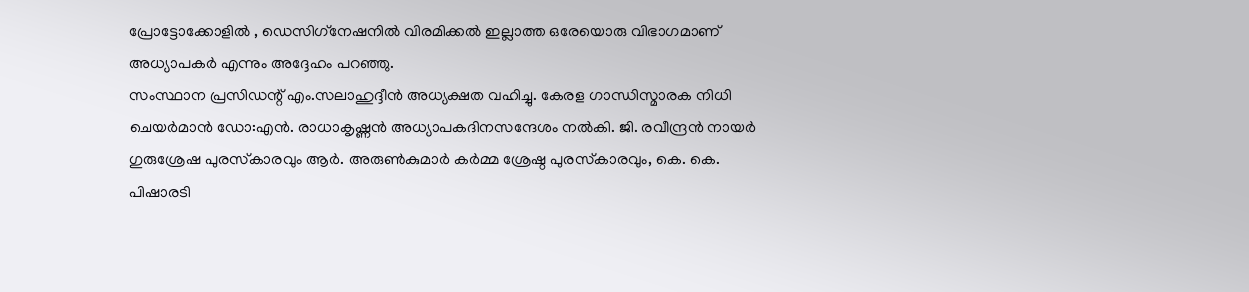പ്രോട്ടോക്കോളില്‍ , ഡെസിഗ്‌നേഷനില്‍ വിരമിക്കല്‍ ഇല്ലാത്ത ഒരേയൊരു വിഭാഗമാണ് അധ്യാപകര്‍ എന്നും അദ്ദേഹം പറഞ്ഞു.
സംസ്ഥാന പ്രസിഡന്റ് എം.സലാഹുദ്ദീന്‍ അധ്യക്ഷത വഹിച്ചു. കേരള ഗാന്ധിസ്മാരക നിധി ചെയര്‍മാന്‍ ഡോ:എന്‍. രാധാകൃഷ്ണന്‍ അധ്യാപകദിനസന്ദേശം നല്‍കി. ജി. രവീന്ദ്രന്‍ നായര്‍ ഗുരുശ്രേഷ പുരസ്‌കാരവും ആര്‍. അരുണ്‍കുമാര്‍ കര്‍മ്മ ശ്രേഷ്ഠ പുരസ്‌കാരവും, കെ. കെ. പിഷാരടി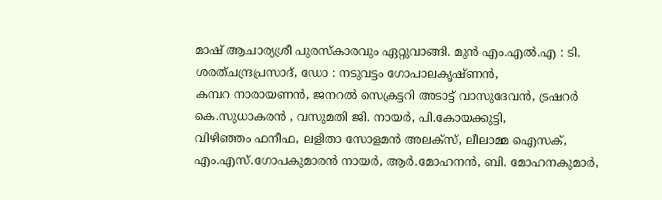മാഷ് ആചാര്യശ്രീ പുരസ്‌കാരവും ഏറ്റുവാങ്ങി. മുന്‍ എം.എല്‍.എ : ടി. ശരത്ചന്ദ്രപ്രസാദ്, ഡോ : നടുവട്ടം ഗോപാലകൃഷ്ണന്‍,
കമ്പറ നാരായണന്‍, ജനറല്‍ സെക്രട്ടറി അടാട്ട് വാസുദേവന്‍, ട്രഷറര്‍ കെ.സുധാകരന്‍ , വസുമതി ജി. നായര്‍, പി.കോയക്കുട്ടി,
വിഴിഞ്ഞം ഫനീഫ, ലളിതാ സോളമന്‍ അലക്‌സ്, ലീലാമ്മ ഐസക്,  എം.എസ്.ഗോപകുമാരന്‍ നായര്‍, ആര്‍.മോഹനന്‍, ബി. മോഹനകുമാര്‍,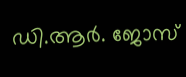ഡി.ആര്‍. ജോസ്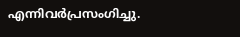എന്നിവര്‍പ്രസംഗിച്ചു.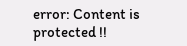error: Content is protected !!